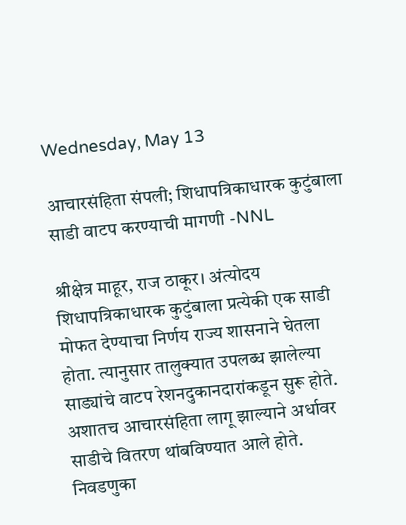Wednesday, May 13

आचारसंहिता संपली; शिधापत्रिकाधारक कुटुंबाला साडी वाटप करण्याची मागणी -NNL

श्रीक्षेत्र माहूर, राज ठाकूर। अंत्योदय शिधापत्रिकाधारक कुटुंबाला प्रत्येकी एक साडी मोफत देण्याचा निर्णय राज्य शासनाने घेतला होता. त्यानुसार तालुक्यात उपलब्ध झालेल्या साड्यांचे वाटप रेशनदुकानदारांकडून सुरू होते. अशातच आचारसंहिता लागू झाल्याने अर्धावर साडीचे वितरण थांबविण्यात आले होते. निवडणुका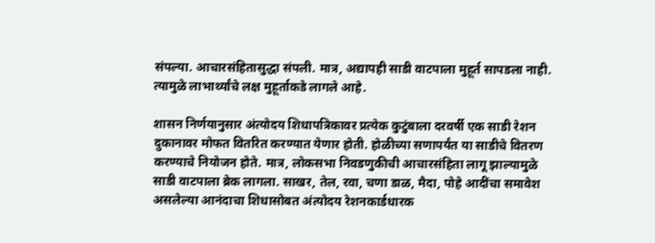संपल्या. आचारसंहितासुद्धा संपली. मात्र, अद्यापही साडी वाटपाला मुहूर्त सापडला नाही. त्यामुळे लाभार्थ्यांचे लक्ष मुहूर्ताकडे लागले आहे.

शासन निर्णयानुसार अंत्योदय शिधापत्रिकावर प्रत्येक कुटुंबाला दरवर्षी एक साडी रेशन दुकानावर मोफत वितरित करण्यात येणार होती. होळीच्या सणापर्यंत या साडीचे वितरण करण्याचे नियोजन होते. मात्र, लोकसभा निवडणुकीची आचारसंहिता लागू झाल्यामुळे साडी वाटपाला ब्रेक लागला. साखर, तेल, रवा, चणा डाळ, मैदा, पोहे आदींचा समावेश असलेल्या आनंदाचा शिधासोबत अंत्योदय रेशनकार्डधारक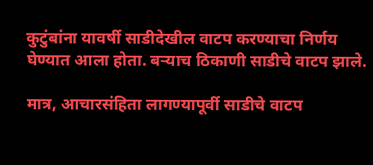कुटुंबांना यावर्षी साडीदेखील वाटप करण्याचा निर्णय घेण्यात आला होता. बऱ्याच ठिकाणी साडीचे वाटप झाले.

मात्र, आचारसंहिता लागण्यापूर्वी साडीचे वाटप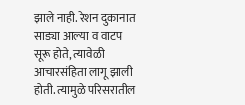झाले नाही. रेशन दुकानात साड्या आल्या व वाटप सूरू होते, त्यावेळी आचारसंहिता लागू झाली होती. त्यामुळे परिसरातील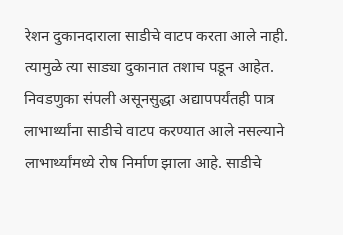रेशन दुकानदाराला साडीचे वाटप करता आले नाही. त्यामुळे त्या साड्या दुकानात तशाच पडून आहेत. निवडणुका संपली असूनसुद्धा अद्यापपर्यंतही पात्र लाभार्थ्यांना साडीचे वाटप करण्यात आले नसल्याने लाभार्थ्यांमध्ये रोष निर्माण झाला आहे. साडीचे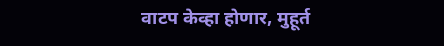वाटप केव्हा होणार, मुहूर्त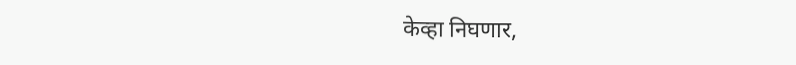केव्हा निघणार,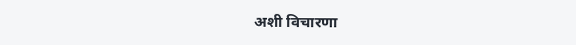अशी विचारणा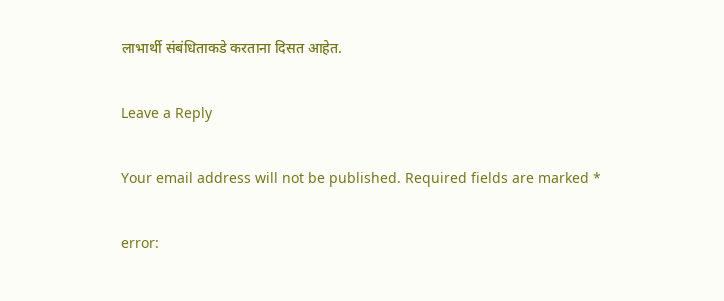लाभार्थी संबंधिताकडे करताना दिसत आहेत.

Leave a Reply

Your email address will not be published. Required fields are marked *

error: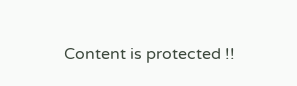Content is protected !!